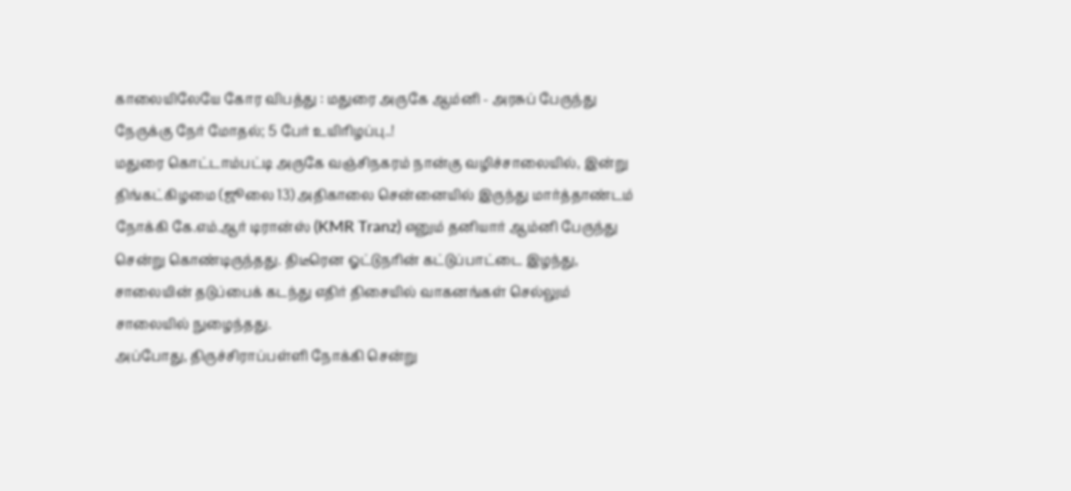காலையிலேயே கோர விபத்து : மதுரை அருகே ஆம்னி - அரசுப் பேருந்து நேருக்கு நேர் மோதல்; 5 பேர் உயிரிழப்பு..!
மதுரை கொட்டாம்பட்டி அருகே வஞ்சிநகரம் நான்கு வழிச்சாலையில், இன்று திங்கட்கிழமை (ஜூலை 13) அதிகாலை சென்னையில் இருந்து மார்த்தாண்டம் நோக்கி கே.எம்.ஆர் டிரான்ஸ் (KMR Tranz) எனும் தனியார் ஆம்னி பேருந்து சென்று கொண்டிருந்தது. திடீரென ஓட்டுநரின் கட்டுப்பாட்டை இழந்து, சாலையின் தடுப்பைக் கடந்து எதிர் திசையில் வாகனங்கள் செல்லும் சாலையில் நுழைந்தது.
அப்போது, திருச்சிராப்பள்ளி நோக்கி சென்று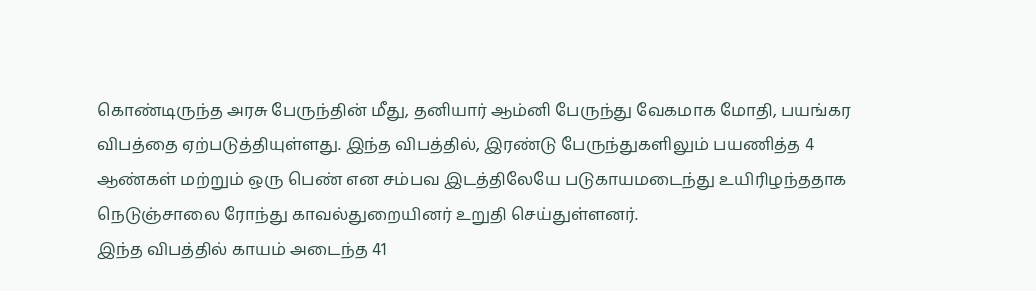கொண்டிருந்த அரசு பேருந்தின் மீது, தனியார் ஆம்னி பேருந்து வேகமாக மோதி, பயங்கர விபத்தை ஏற்படுத்தியுள்ளது. இந்த விபத்தில், இரண்டு பேருந்துகளிலும் பயணித்த 4 ஆண்கள் மற்றும் ஒரு பெண் என சம்பவ இடத்திலேயே படுகாயமடைந்து உயிரிழந்ததாக நெடுஞ்சாலை ரோந்து காவல்துறையினர் உறுதி செய்துள்ளனர்.
இந்த விபத்தில் காயம் அடைந்த 41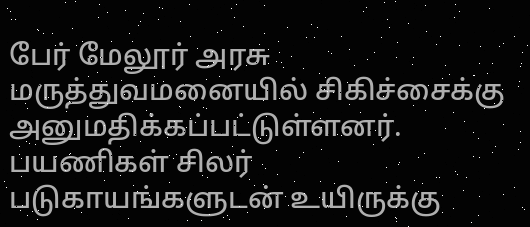பேர் மேலூர் அரசு மருத்துவமனையில் சிகிச்சைக்கு அனுமதிக்கப்பட்டுள்ளனர். பயணிகள் சிலர் படுகாயங்களுடன் உயிருக்கு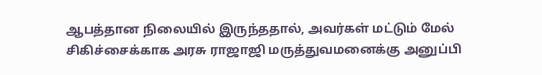ஆபத்தான நிலையில் இருந்ததால், அவர்கள் மட்டும் மேல் சிகிச்சைக்காக அரசு ராஜாஜி மருத்துவமனைக்கு அனுப்பி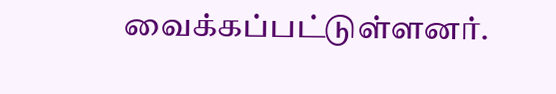வைக்கப்பட்டுள்ளனர்.